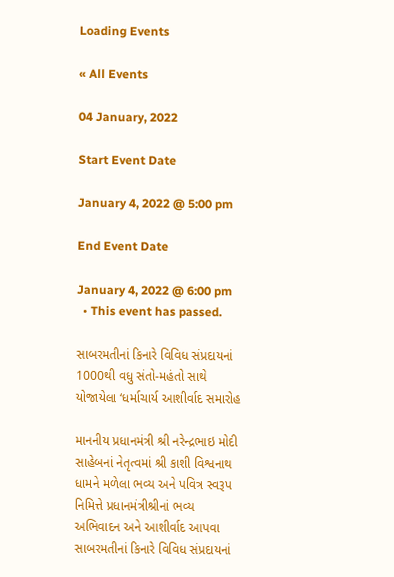Loading Events

« All Events

04 January, 2022

Start Event Date

January 4, 2022 @ 5:00 pm

End Event Date

January 4, 2022 @ 6:00 pm
  • This event has passed.

સાબરમતીનાં કિનારે વિવિધ સંપ્રદાયનાં 1000થી વધુ સંતો-મહંતો સાથે યોજાયેલા ‘ધર્માચાર્ય આશીર્વાદ સમારોહ

માનનીય પ્રધાનમંત્રી શ્રી નરેન્દ્રભાઇ મોદી સાહેબનાં નેતૃત્વમાં શ્રી કાશી વિશ્વનાથ ધામને મળેલા ભવ્ય અને પવિત્ર સ્વરૂપ નિમિત્તે પ્રધાનમંત્રીશ્રીનાં ભવ્ય અભિવાદન અને આશીર્વાદ આપવા સાબરમતીનાં કિનારે વિવિધ સંપ્રદાયનાં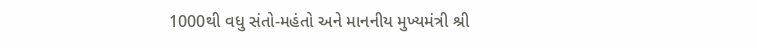1000થી વધુ સંતો-મહંતો અને માનનીય મુખ્યમંત્રી શ્રી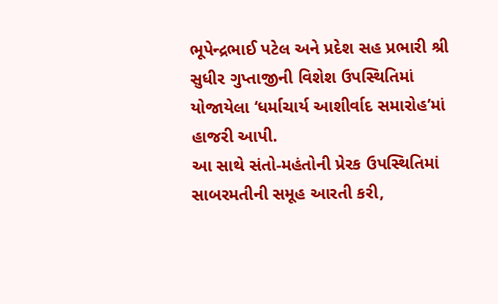ભૂપેન્દ્રભાઈ પટેલ અને પ્રદેશ સહ પ્રભારી શ્રી સુધીર ગુપ્તાજીની વિશેશ ઉપસ્થિતિમાં યોજાયેલા ‘ધર્માચાર્ય આશીર્વાદ સમારોહ’માં હાજરી આપી.
આ સાથે સંતો-મહંતોની પ્રેરક ઉપસ્થિતિમાં સાબરમતીની સમૂહ આરતી કરી,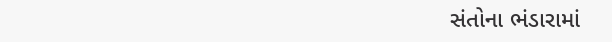સંતોના ભંડારામાં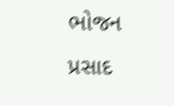ભોજન પ્રસાદ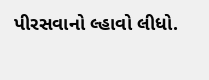પીરસવાનો લ્હાવો લીધો.